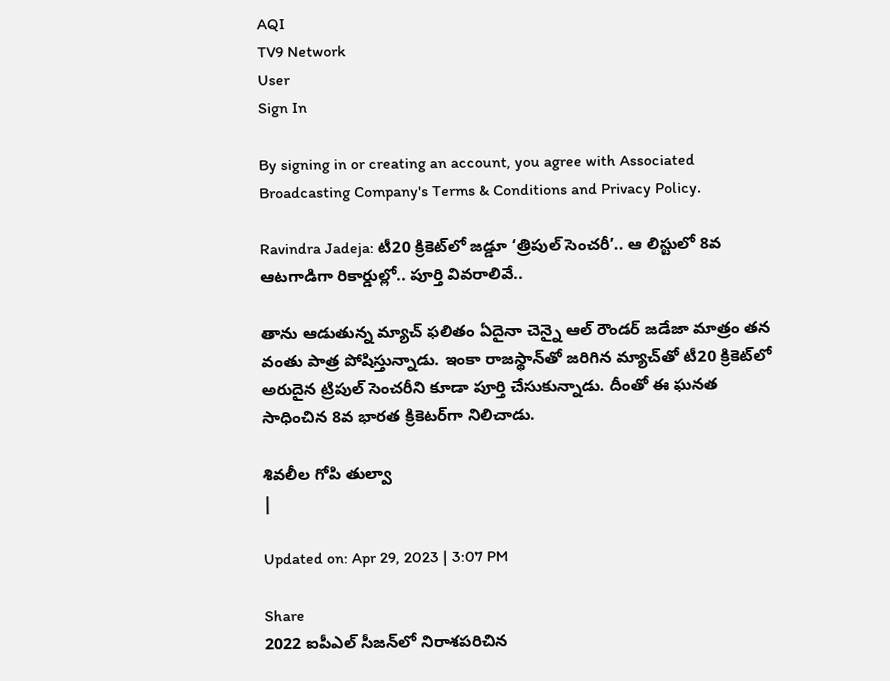AQI
TV9 Network
User
Sign In

By signing in or creating an account, you agree with Associated Broadcasting Company's Terms & Conditions and Privacy Policy.

Ravindra Jadeja: టీ20 క్రికెట్‌లో జడ్డూ ‘త్రిపుల్ సెంచరీ’.. ఆ లిస్టులో 8వ ఆటగాడిగా రికార్డుల్లో.. పూర్తి వివరాలివే..

తాను ఆడుతున్న మ్యాచ్ ఫలితం ఏదైనా చెన్నై ఆల్ రౌండర్ జడేజా మాత్రం తన వంతు పాత్ర పోషిస్తున్నాడు. ఇంకా రాజస్థాన్‌తో జరిగిన మ్యాచ్‌తో టీ20 క్రికెట్‌లో అరుదైన ట్రిపుల్ సెంచరీని కూడా పూర్తి చేసుకున్నాడు. దీంతో ఈ ఘనత సాధించిన 8వ భారత క్రికెటర్‌గా నిలిచాడు.

శివలీల గోపి తుల్వా
|

Updated on: Apr 29, 2023 | 3:07 PM

Share
2022 ఐపీఎల్‌ సీజన్‌లో నిరాశపరిచిన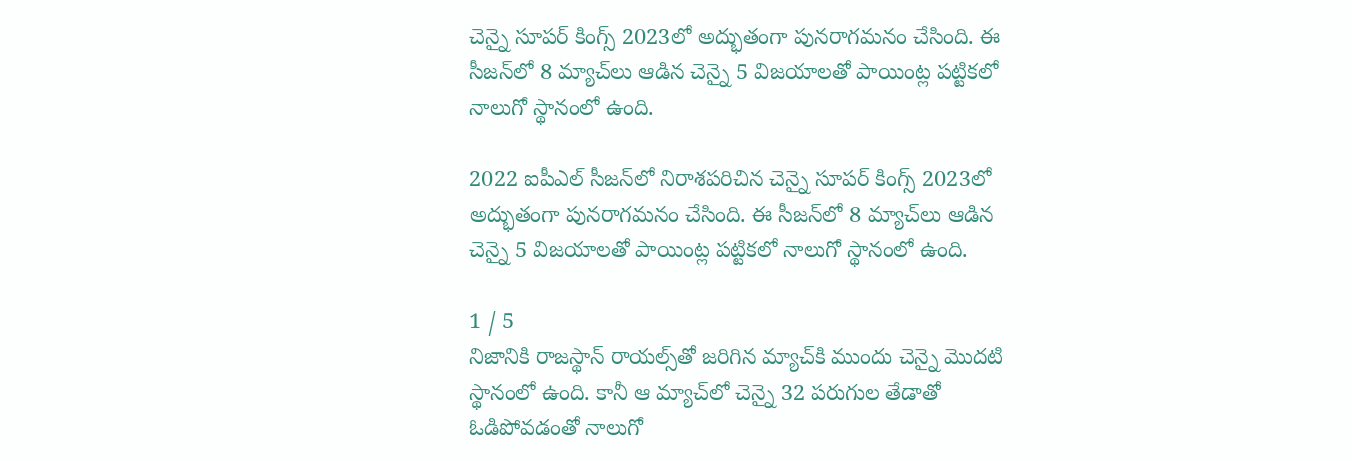చెన్నై సూపర్ కింగ్స్ 2023లో అద్భుతంగా పునరాగమనం చేసింది. ఈ సీజన్‌లో 8 మ్యాచ్‌లు ఆడిన చెన్నై 5 విజయాలతో పాయింట్ల పట్టికలో నాలుగో స్థానంలో ఉంది.

2022 ఐపీఎల్‌ సీజన్‌లో నిరాశపరిచిన చెన్నై సూపర్ కింగ్స్ 2023లో అద్భుతంగా పునరాగమనం చేసింది. ఈ సీజన్‌లో 8 మ్యాచ్‌లు ఆడిన చెన్నై 5 విజయాలతో పాయింట్ల పట్టికలో నాలుగో స్థానంలో ఉంది.

1 / 5
నిజానికి రాజస్థాన్ రాయల్స్‌తో జరిగిన మ్యాచ్‌కి ముందు చెన్నై మొదటి స్థానంలో ఉంది. కానీ ఆ మ్యాచ్‌లో చెన్నై 32 పరుగుల తేడాతో ఓడిపోవడంతో నాలుగో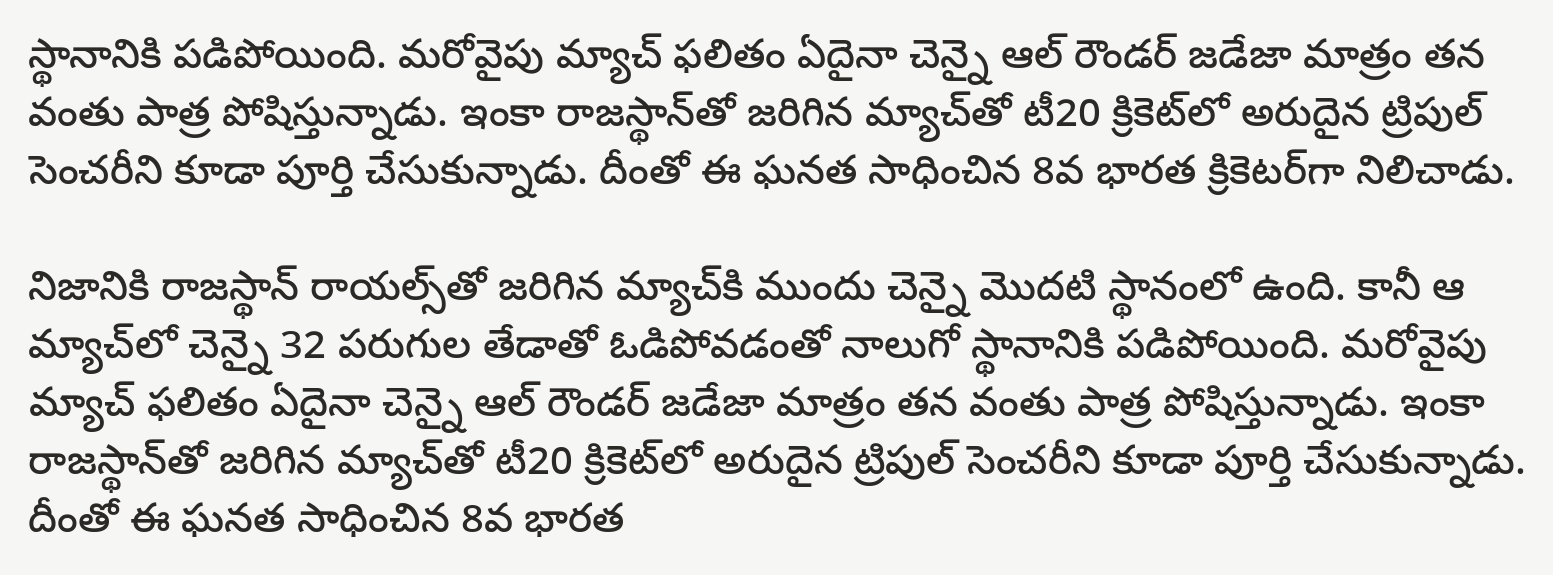స్థానానికి పడిపోయింది. మరోవైపు మ్యాచ్ ఫలితం ఏదైనా చెన్నై ఆల్ రౌండర్ జడేజా మాత్రం తన వంతు పాత్ర పోషిస్తున్నాడు. ఇంకా రాజస్థాన్‌తో జరిగిన మ్యాచ్‌తో టీ20 క్రికెట్‌లో అరుదైన ట్రిపుల్ సెంచరీని కూడా పూర్తి చేసుకున్నాడు. దీంతో ఈ ఘనత సాధించిన 8వ భారత క్రికెటర్‌గా నిలిచాడు.

నిజానికి రాజస్థాన్ రాయల్స్‌తో జరిగిన మ్యాచ్‌కి ముందు చెన్నై మొదటి స్థానంలో ఉంది. కానీ ఆ మ్యాచ్‌లో చెన్నై 32 పరుగుల తేడాతో ఓడిపోవడంతో నాలుగో స్థానానికి పడిపోయింది. మరోవైపు మ్యాచ్ ఫలితం ఏదైనా చెన్నై ఆల్ రౌండర్ జడేజా మాత్రం తన వంతు పాత్ర పోషిస్తున్నాడు. ఇంకా రాజస్థాన్‌తో జరిగిన మ్యాచ్‌తో టీ20 క్రికెట్‌లో అరుదైన ట్రిపుల్ సెంచరీని కూడా పూర్తి చేసుకున్నాడు. దీంతో ఈ ఘనత సాధించిన 8వ భారత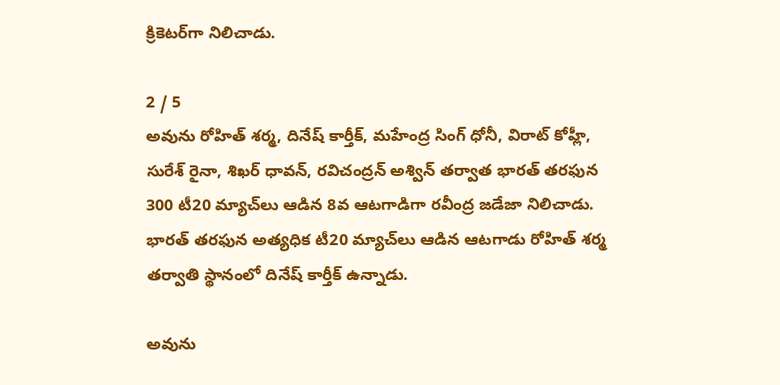క్రికెటర్‌గా నిలిచాడు.

2 / 5
అవును రోహిత్ శర్మ, దినేష్ కార్తీక్, మహేంద్ర సింగ్ ధోనీ, విరాట్ కోహ్లీ, సురేశ్ రైనా, శిఖర్ ధావన్, రవిచంద్రన్ అశ్విన్ తర్వాత భారత్ తరఫున 300 టీ20 మ్యాచ్‌లు ఆడిన 8వ ఆటగాడిగా రవీంద్ర జడేజా నిలిచాడు. భారత్ తరఫున అత్యధిక టీ20 మ్యాచ్‌లు ఆడిన ఆటగాడు రోహిత్ శర్మ తర్వాతి స్థానంలో దినేష్ కార్తీక్ ఉన్నాడు.

అవును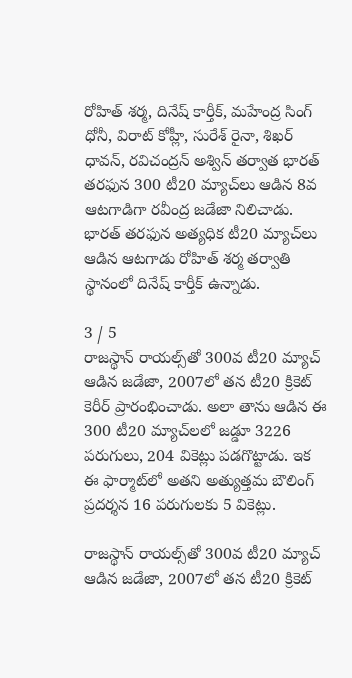రోహిత్ శర్మ, దినేష్ కార్తీక్, మహేంద్ర సింగ్ ధోనీ, విరాట్ కోహ్లీ, సురేశ్ రైనా, శిఖర్ ధావన్, రవిచంద్రన్ అశ్విన్ తర్వాత భారత్ తరఫున 300 టీ20 మ్యాచ్‌లు ఆడిన 8వ ఆటగాడిగా రవీంద్ర జడేజా నిలిచాడు. భారత్ తరఫున అత్యధిక టీ20 మ్యాచ్‌లు ఆడిన ఆటగాడు రోహిత్ శర్మ తర్వాతి స్థానంలో దినేష్ కార్తీక్ ఉన్నాడు.

3 / 5
రాజస్థాన్ రాయల్స్‌తో 300వ టీ20 మ్యాచ్ ఆడిన జడేజా, 2007లో తన టీ20 క్రికెట్ కెరీర్ ప్రారంభించాడు. అలా తాను ఆడిన ఈ 300 టీ20 మ్యాచ్‌లలో జడ్డూ 3226 పరుగులు, 204 వికెట్లు పడగొట్టాడు. ఇక ఈ ఫార్మాట్‌లో అతని అత్యుత్తమ బౌలింగ్ ప్రదర్శన 16 పరుగులకు 5 వికెట్లు.

రాజస్థాన్ రాయల్స్‌తో 300వ టీ20 మ్యాచ్ ఆడిన జడేజా, 2007లో తన టీ20 క్రికెట్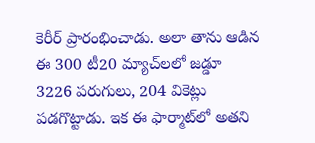కెరీర్ ప్రారంభించాడు. అలా తాను ఆడిన ఈ 300 టీ20 మ్యాచ్‌లలో జడ్డూ 3226 పరుగులు, 204 వికెట్లు పడగొట్టాడు. ఇక ఈ ఫార్మాట్‌లో అతని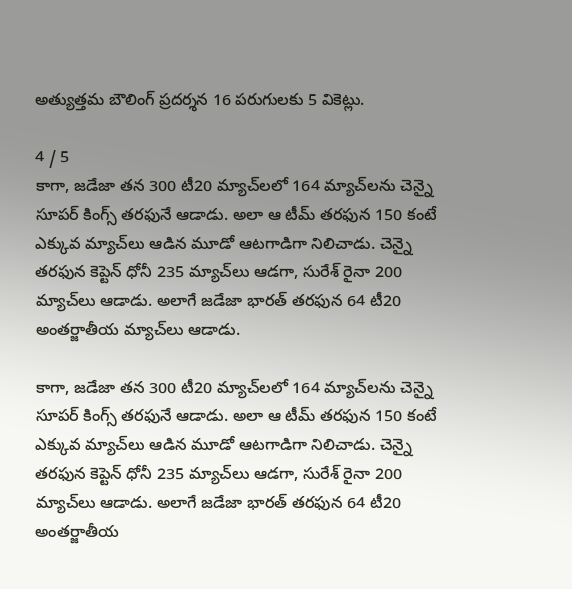అత్యుత్తమ బౌలింగ్ ప్రదర్శన 16 పరుగులకు 5 వికెట్లు.

4 / 5
కాగా, జడేజా తన 300 టీ20 మ్యాచ్‌లలో 164 మ్యాచ్‌లను చెన్నై సూపర్ కింగ్స్ తరఫునే ఆడాడు. అలా ఆ టీమ్ తరఫున 150 కంటే ఎక్కువ మ్యాచ్‌లు ఆడిన మూడో ఆటగాడిగా నిలిచాడు. చెన్నై తరఫున కెప్టెన్ ధోనీ 235 మ్యాచ్‌లు ఆడగా, సురేశ్ రైనా 200 మ్యాచ్‌లు ఆడాడు. అలాగే జడేజా భారత్ తరఫున 64 టీ20 అంతర్జాతీయ మ్యాచ్‌లు ఆడాడు.

కాగా, జడేజా తన 300 టీ20 మ్యాచ్‌లలో 164 మ్యాచ్‌లను చెన్నై సూపర్ కింగ్స్ తరఫునే ఆడాడు. అలా ఆ టీమ్ తరఫున 150 కంటే ఎక్కువ మ్యాచ్‌లు ఆడిన మూడో ఆటగాడిగా నిలిచాడు. చెన్నై తరఫున కెప్టెన్ ధోనీ 235 మ్యాచ్‌లు ఆడగా, సురేశ్ రైనా 200 మ్యాచ్‌లు ఆడాడు. అలాగే జడేజా భారత్ తరఫున 64 టీ20 అంతర్జాతీయ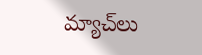మ్యాచ్‌లు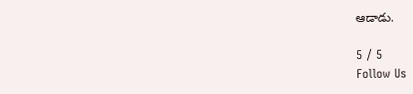ఆడాడు.

5 / 5
Follow Us